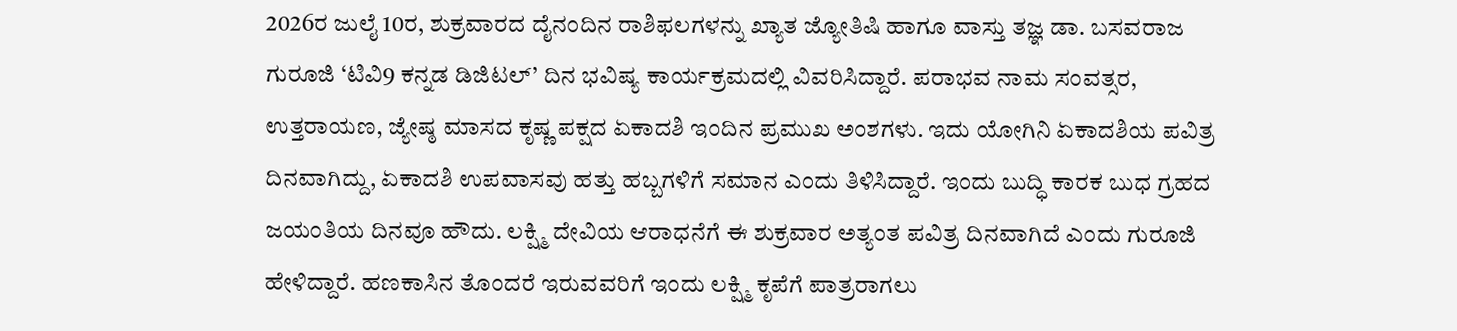2026ರ ಜುಲೈ 10ರ, ಶುಕ್ರವಾರದ ದೈನಂದಿನ ರಾಶಿಫಲಗಳನ್ನು ಖ್ಯಾತ ಜ್ಯೋತಿಷಿ ಹಾಗೂ ವಾಸ್ತು ತಜ್ಞ ಡಾ. ಬಸವರಾಜ ಗುರೂಜಿ ‘ಟಿವಿ9 ಕನ್ನಡ ಡಿಜಿಟಲ್’ ದಿನ ಭವಿಷ್ಯ ಕಾರ್ಯಕ್ರಮದಲ್ಲಿ ವಿವರಿಸಿದ್ದಾರೆ. ಪರಾಭವ ನಾಮ ಸಂವತ್ಸರ, ಉತ್ತರಾಯಣ, ಜ್ಯೇಷ್ಠ ಮಾಸದ ಕೃಷ್ಣ ಪಕ್ಷದ ಏಕಾದಶಿ ಇಂದಿನ ಪ್ರಮುಖ ಅಂಶಗಳು. ಇದು ಯೋಗಿನಿ ಏಕಾದಶಿಯ ಪವಿತ್ರ ದಿನವಾಗಿದ್ದು, ಏಕಾದಶಿ ಉಪವಾಸವು ಹತ್ತು ಹಬ್ಬಗಳಿಗೆ ಸಮಾನ ಎಂದು ತಿಳಿಸಿದ್ದಾರೆ. ಇಂದು ಬುದ್ಧಿ ಕಾರಕ ಬುಧ ಗ್ರಹದ ಜಯಂತಿಯ ದಿನವೂ ಹೌದು. ಲಕ್ಷ್ಮಿ ದೇವಿಯ ಆರಾಧನೆಗೆ ಈ ಶುಕ್ರವಾರ ಅತ್ಯಂತ ಪವಿತ್ರ ದಿನವಾಗಿದೆ ಎಂದು ಗುರೂಜಿ ಹೇಳಿದ್ದಾರೆ. ಹಣಕಾಸಿನ ತೊಂದರೆ ಇರುವವರಿಗೆ ಇಂದು ಲಕ್ಷ್ಮಿ ಕೃಪೆಗೆ ಪಾತ್ರರಾಗಲು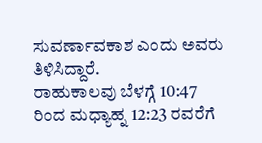ಸುವರ್ಣಾವಕಾಶ ಎಂದು ಅವರು ತಿಳಿಸಿದ್ದಾರೆ.
ರಾಹುಕಾಲವು ಬೆಳಗ್ಗೆ 10:47 ರಿಂದ ಮಧ್ಯಾಹ್ನ 12:23 ರವರೆಗೆ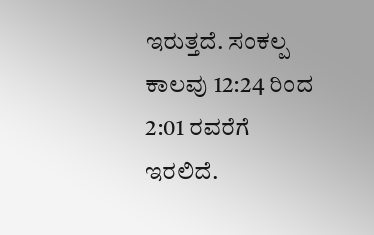ಇರುತ್ತದೆ. ಸಂಕಲ್ಪ ಕಾಲವು 12:24 ರಿಂದ 2:01 ರವರೆಗೆ ಇರಲಿದೆ.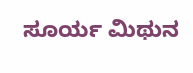ಸೂರ್ಯ ಮಿಥುನ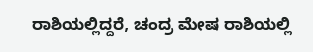ರಾಶಿಯಲ್ಲಿದ್ದರೆ, ಚಂದ್ರ ಮೇಷ ರಾಶಿಯಲ್ಲಿ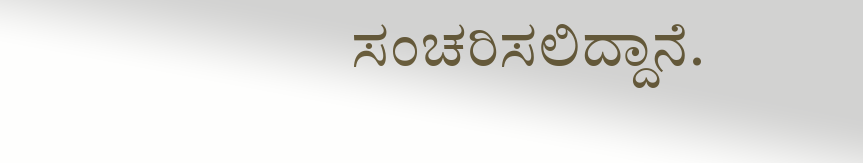ಸಂಚರಿಸಲಿದ್ದಾನೆ.